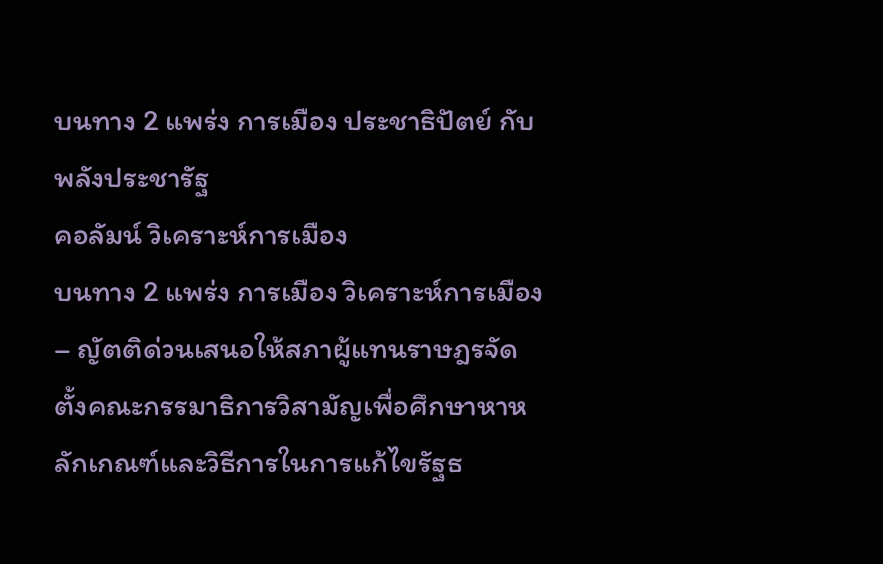บนทาง 2 แพร่ง การเมือง ประชาธิปัตย์ กับ พลังประชารัฐ
คอลัมน์ วิเคราะห์การเมือง
บนทาง 2 แพร่ง การเมือง วิเคราะห์การเมือง – ญัตติด่วนเสนอให้สภาผู้แทนราษฎรจัดตั้งคณะกรรมาธิการวิสามัญเพื่อศึกษาหาหลักเกณฑ์และวิธีการในการแก้ไขรัฐธ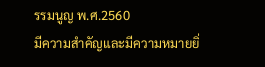รรมนูญ พ.ศ.2560
มีความสำคัญและมีความหมายยิ่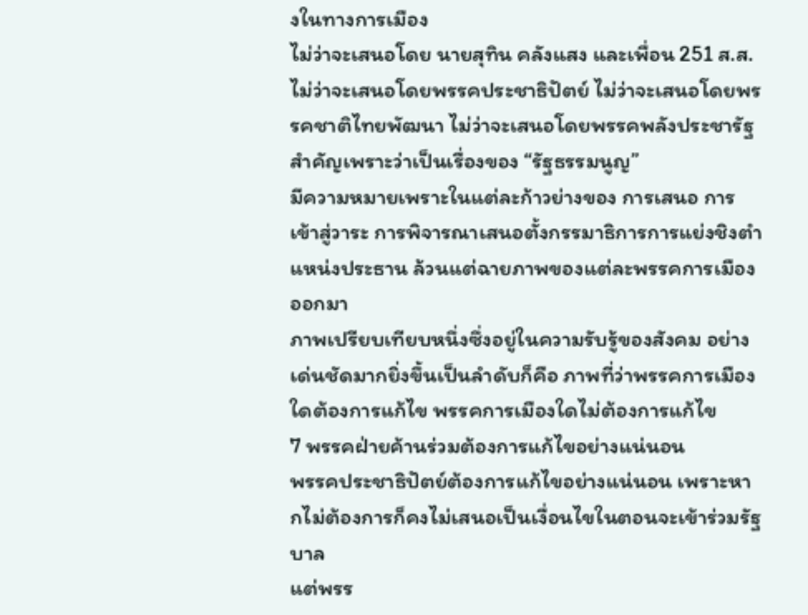งในทางการเมือง
ไม่ว่าจะเสนอโดย นายสุทิน คลังแสง และเพื่อน 251 ส.ส. ไม่ว่าจะเสนอโดยพรรคประชาธิปัตย์ ไม่ว่าจะเสนอโดยพรรคชาติไทยพัฒนา ไม่ว่าจะเสนอโดยพรรคพลังประชารัฐ
สำคัญเพราะว่าเป็นเรื่องของ “รัฐธรรมนูญ”
มีความหมายเพราะในแต่ละก้าวย่างของ การเสนอ การเข้าสู่วาระ การพิจารณาเสนอตั้งกรรมาธิการการแย่งชิงตำแหน่งประธาน ล้วนแต่ฉายภาพของแต่ละพรรคการเมืองออกมา
ภาพเปรียบเทียบหนึ่งซึ่งอยู่ในความรับรู้ของสังคม อย่างเด่นชัดมากยิ่งขึ้นเป็นลำดับก็คือ ภาพที่ว่าพรรคการเมืองใดต้องการแก้ไข พรรคการเมืองใดไม่ต้องการแก้ไข
7 พรรคฝ่ายค้านร่วมต้องการแก้ไขอย่างแน่นอน
พรรคประชาธิปัตย์ต้องการแก้ไขอย่างแน่นอน เพราะหากไม่ต้องการก็คงไม่เสนอเป็นเงื่อนไขในตอนจะเข้าร่วมรัฐบาล
แต่พรร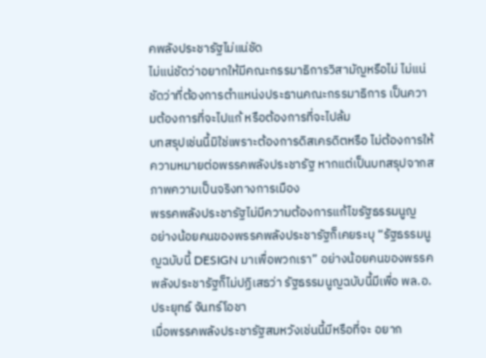คพลังประชารัฐไม่แน่ชัด
ไม่แน่ชัดว่าอยากให้มีคณะกรรมาธิการวิสามัญหรือไม่ ไม่แน่ชัดว่าที่ต้องการตำแหน่งประธานคณะกรรมาธิการ เป็นความต้องการที่จะไปแก้ หรือต้องการที่จะไปล้ม
บทสรุปเช่นนี้มิใช่เพราะต้องการดิสเครดิตหรือ ไม่ต้องการให้ความหมายต่อพรรคพลังประชารัฐ หากแต่เป็นบทสรุปจากสภาพความเป็นจริงทางการเมือง
พรรคพลังประชารัฐไม่มีความต้องการแก้ไขรัฐธรรมนูญ
อย่างน้อยคนของพรรคพลังประชารัฐก็เคยระบุ “รัฐธรรมนูญฉบับนี้ DESIGN มาเพื่อพวกเรา” อย่างน้อยคนของพรรคพลังประชารัฐก็ไม่ปฏิเสธว่า รัฐธรรมนูญฉบับนี้มีเพื่อ พล.อ.ประยุทธ์ จันทร์โอชา
เมื่อพรรคพลังประชารัฐสมหวังเช่นนี้มีหรือที่จะ อยาก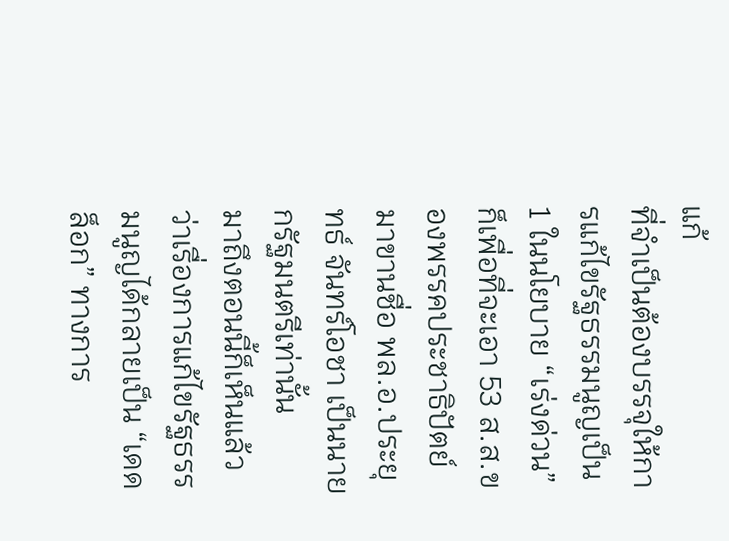แก้
ที่จำเป็นต้องบรรจุให้การแก้ไขรัฐธรรมนูญเป็น 1 ในนโยบาย “เร่งด่วน” ก็เพื่อที่จะเอา 53 ส.ส.ของพรรคประชาธิปัตย์มาขานชื่อ พล.อ.ประยุทธ์ จันทร์โอชา เป็นนายกรัฐมนตรีเท่านั้น
มาถึงตอนนี้ก็เห็นแล้วว่าเรื่องการแก้ไขรัฐธรรมนูญได้กลายเป็น “เดดล็อก” ทางการ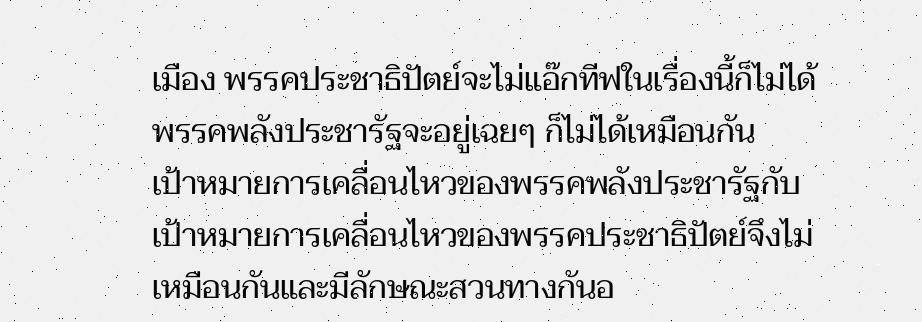เมือง พรรคประชาธิปัตย์จะไม่แอ๊กทีฟในเรื่องนี้ก็ไม่ได้
พรรคพลังประชารัฐจะอยู่เฉยๆ ก็ไม่ได้เหมือนกัน
เป้าหมายการเคลื่อนไหวของพรรคพลังประชารัฐกับเป้าหมายการเคลื่อนไหวของพรรคประชาธิปัตย์จึงไม่เหมือนกันและมีลักษณะสวนทางกันอ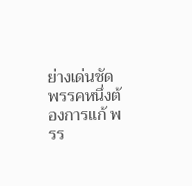ย่างเด่นชัด
พรรคหนึ่งต้องการแก้ พรร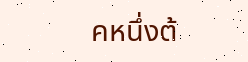คหนึ่งต้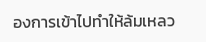องการเข้าไปทำให้ล้มเหลว